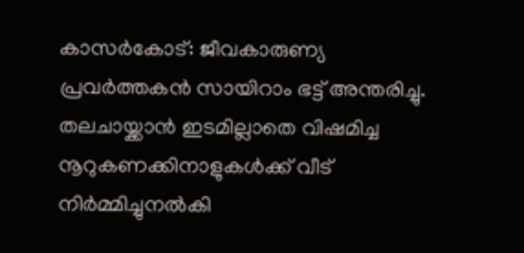കാസർകോട്: ജീവകാരുണ്യ പ്രവർത്തകൻ സായിറാം ഭട്ട് അന്തരിച്ചു. തലചായ്ക്കാൻ ഇടമില്ലാതെ വിഷമിച്ച നൂറുകണക്കിനാളുകൾക്ക് വീട് നിർമ്മിച്ചുനൽകി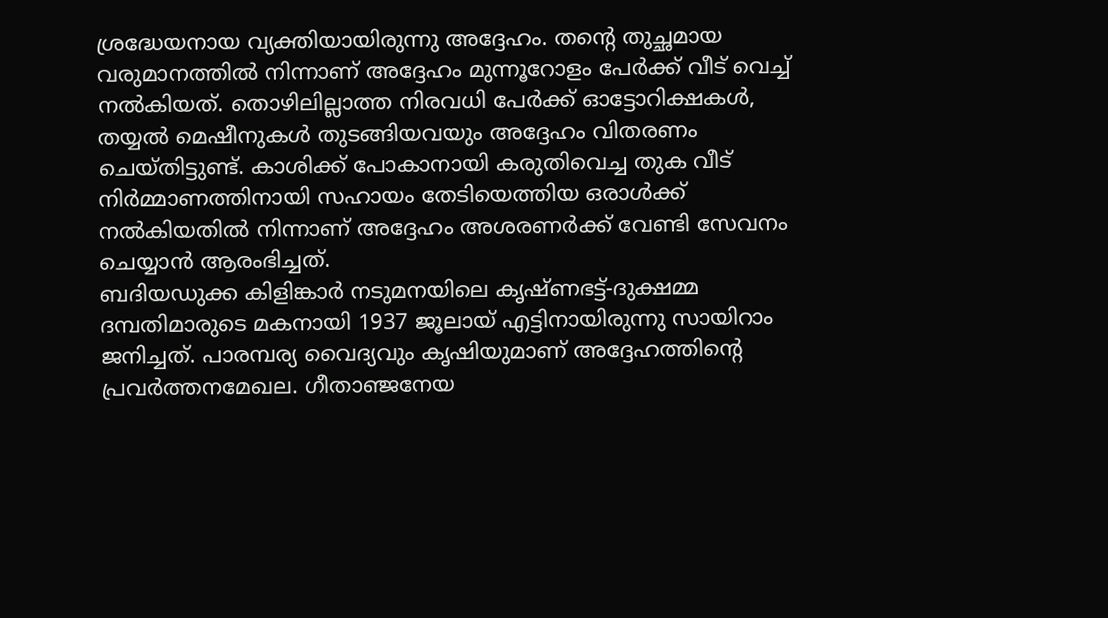ശ്രദ്ധേയനായ വ്യക്തിയായിരുന്നു അദ്ദേഹം. തന്റെ തുച്ഛമായ വരുമാനത്തിൽ നിന്നാണ് അദ്ദേഹം മുന്നൂറോളം പേർക്ക് വീട് വെച്ച് നൽകിയത്. തൊഴിലില്ലാത്ത നിരവധി പേർക്ക് ഓട്ടോറിക്ഷകൾ, തയ്യൽ മെഷീനുകൾ തുടങ്ങിയവയും അദ്ദേഹം വിതരണം ചെയ്തിട്ടുണ്ട്. കാശിക്ക് പോകാനായി കരുതിവെച്ച തുക വീട് നിർമ്മാണത്തിനായി സഹായം തേടിയെത്തിയ ഒരാൾക്ക് നൽകിയതിൽ നിന്നാണ് അദ്ദേഹം അശരണർക്ക് വേണ്ടി സേവനം ചെയ്യാൻ ആരംഭിച്ചത്.
ബദിയഡുക്ക കിളിങ്കാർ നടുമനയിലെ കൃഷ്ണഭട്ട്-ദുക്ഷമ്മ ദമ്പതിമാരുടെ മകനായി 1937 ജൂലായ് എട്ടിനായിരുന്നു സായിറാം ജനിച്ചത്. പാരമ്പര്യ വൈദ്യവും കൃഷിയുമാണ് അദ്ദേഹത്തിന്റെ പ്രവർത്തനമേഖല. ഗീതാഞ്ജനേയ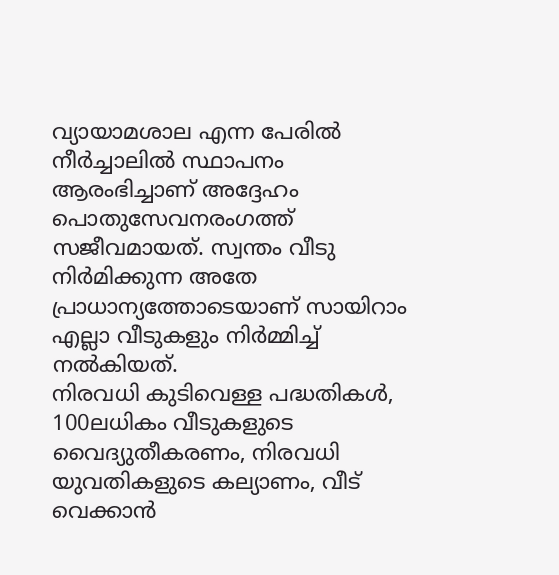വ്യായാമശാല എന്ന പേരിൽ നീർച്ചാലിൽ സ്ഥാപനം ആരംഭിച്ചാണ് അദ്ദേഹം പൊതുസേവനരംഗത്ത് സജീവമായത്. സ്വന്തം വീടു നിർമിക്കുന്ന അതേ പ്രാധാന്യത്തോടെയാണ് സായിറാം എല്ലാ വീടുകളും നിർമ്മിച്ച് നൽകിയത്.
നിരവധി കുടിവെള്ള പദ്ധതികൾ, 100ലധികം വീടുകളുടെ വൈദ്യുതീകരണം, നിരവധി യുവതികളുടെ കല്യാണം, വീട് വെക്കാൻ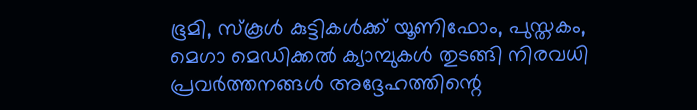ഭൂമി, സ്കൂൾ കുട്ടികൾക്ക് യൂണിഫോം, പുസ്തകം, മെഗാ മെഡിക്കൽ ക്യാമ്പുകൾ തുടങ്ങി നിരവധി പ്രവർത്തനങ്ങൾ അദ്ദേഹത്തിന്റെ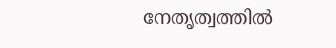നേതൃത്വത്തിൽ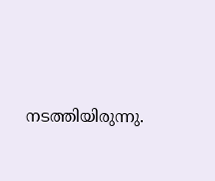നടത്തിയിരുന്നു.